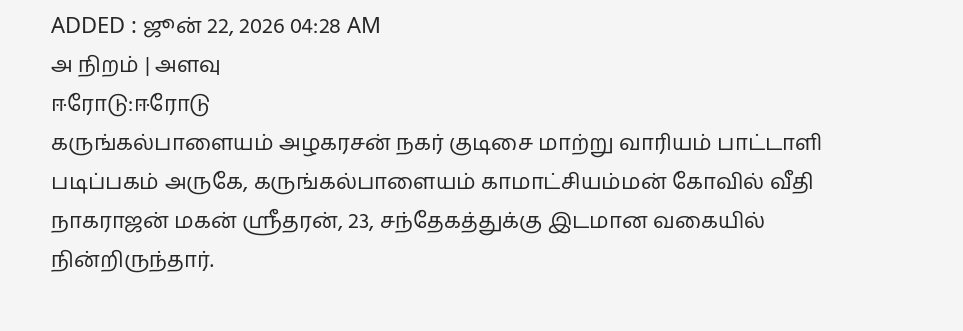ADDED : ஜூன் 22, 2026 04:28 AM
அ நிறம் | அளவு
ஈரோடு:ஈரோடு
கருங்கல்பாளையம் அழகரசன் நகர் குடிசை மாற்று வாரியம் பாட்டாளி
படிப்பகம் அருகே, கருங்கல்பாளையம் காமாட்சியம்மன் கோவில் வீதி
நாகராஜன் மகன் ஸ்ரீதரன், 23, சந்தேகத்துக்கு இடமான வகையில்
நின்றிருந்தார்.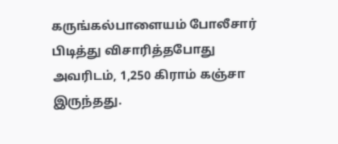கருங்கல்பாளையம் போலீசார் பிடித்து விசாரித்தபோது
அவரிடம், 1,250 கிராம் கஞ்சா இருந்தது.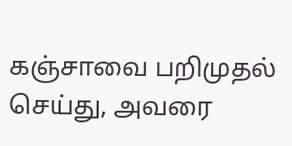கஞ்சாவை பறிமுதல் செய்து, அவரை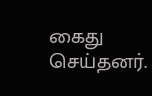கைது செய்தனர்.